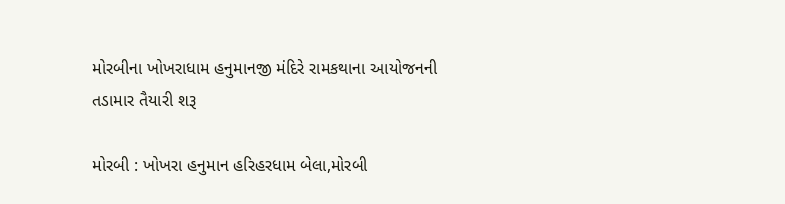મોરબીના ખોખરાધામ હનુમાનજી મંદિરે રામકથાના આયોજનની તડામાર તૈયારી શરૂ

મોરબી : ખોખરા હનુમાન હરિહરધામ બેલા,મોરબી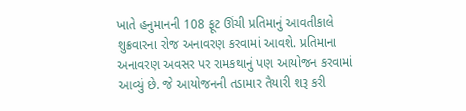ખાતે હનુમાનની 108 ફૂટ ઊંચી પ્રતિમાનું આવતીકાલે શુક્રવારના રોજ અનાવરણ કરવામાં આવશે. પ્રતિમાના અનાવરણ અવસર પર રામકથાનું પણ આયોજન કરવામાં આવ્યું છે. જે આયોજનની તડામાર તૈયારી શરૂ કરી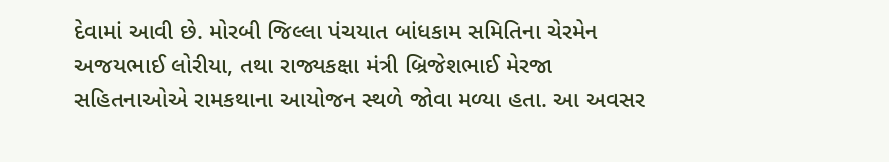દેવામાં આવી છે. મોરબી જિલ્લા પંચયાત બાંધકામ સમિતિના ચેરમેન અજયભાઈ લોરીયા, તથા રાજ્યકક્ષા મંત્રી બ્રિજેશભાઈ મેરજા સહિતનાઓએ રામકથાના આયોજન સ્થળે જોવા મળ્યા હતા. આ અવસર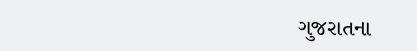ગુજરાતના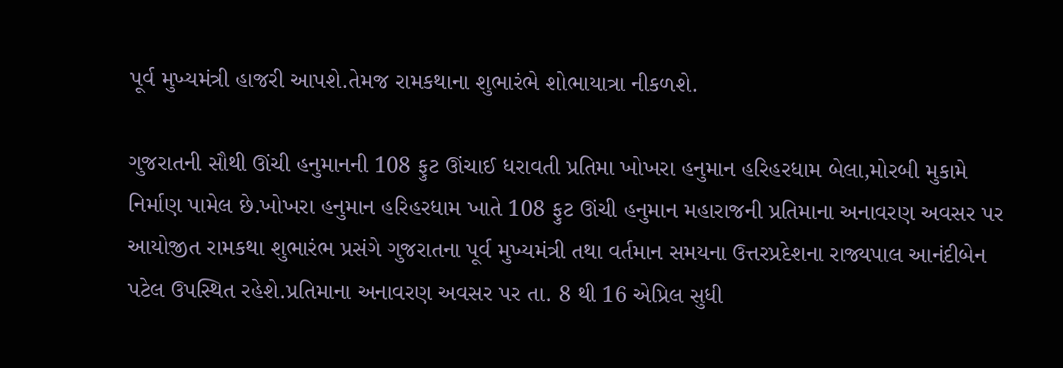પૂર્વ મુખ્યમંત્રી હાજરી આપશે.તેમજ રામકથાના શુભારંભે શોભાયાત્રા નીકળશે.

ગુજરાતની સૌથી ઊંચી હનુમાનની 108 ફુટ ઊંચાઈ ધરાવતી પ્રતિમા ખોખરા હનુમાન હરિહરધામ બેલા,મોરબી મુકામે નિર્માણ પામેલ છે.ખોખરા હનુમાન હરિહરધામ ખાતે 108 ફુટ ઊંચી હનુમાન મહારાજની પ્રતિમાના અનાવરણ અવસર પર આયોજીત રામકથા શુભારંભ પ્રસંગે ગુજરાતના પૂર્વ મુખ્યમંત્રી તથા વર્તમાન સમયના ઉત્તરપ્રદેશના રાજ્યપાલ આનંદીબેન પટેલ ઉપસ્થિત રહેશે.પ્રતિમાના અનાવરણ અવસર પર તા. 8 થી 16 એપ્રિલ સુધી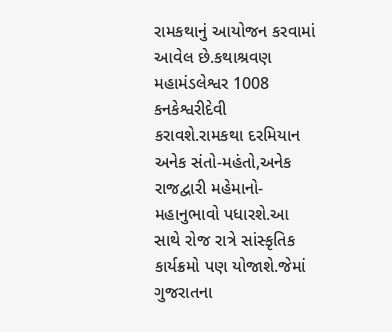રામકથાનું આયોજન કરવામાં આવેલ છે.કથાશ્રવણ મહામંડલેશ્વર 1008 કનકેશ્વરીદેવી કરાવશે.રામકથા દરમિયાન અનેક સંતો-મહંતો,અનેક રાજદ્વારી મહેમાનો-મહાનુભાવો પધારશે.આ સાથે રોજ રાત્રે સાંસ્કૃતિક કાર્યક્રમો પણ યોજાશે.જેમાં ગુજરાતના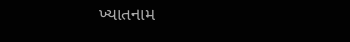ખ્યાતનામ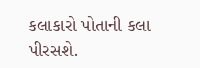કલાકારો પોતાની કલા પીરસશે.